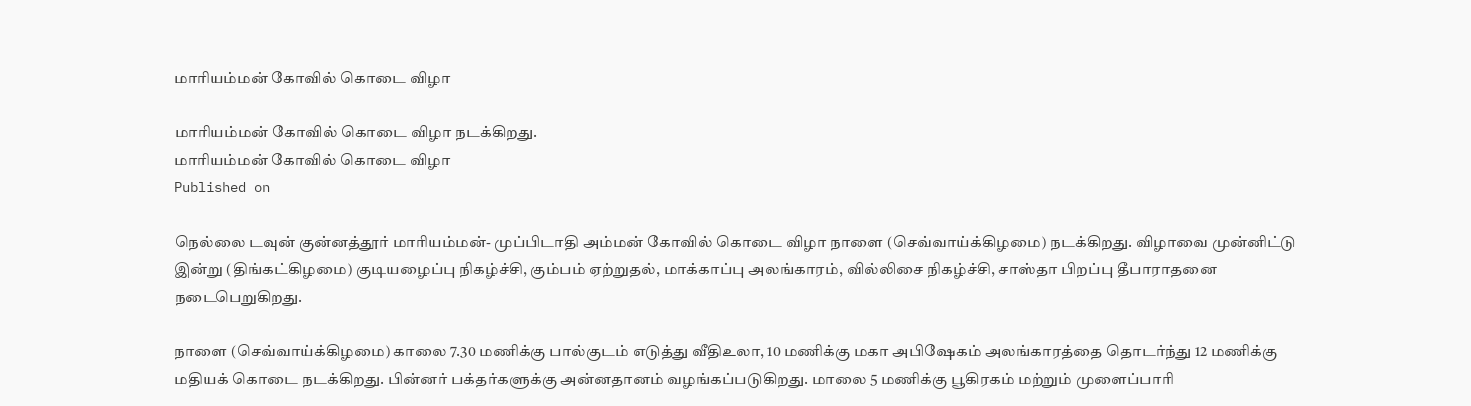மாரியம்மன் கோவில் கொடை விழா

மாரியம்மன் கோவில் கொடை விழா நடக்கிறது.
மாரியம்மன் கோவில் கொடை விழா
Published on

நெல்லை டவுன் குன்னத்தூர் மாரியம்மன்- முப்பிடாதி அம்மன் கோவில் கொடை விழா நாளை (செவ்வாய்க்கிழமை) நடக்கிறது. விழாவை முன்னிட்டு இன்று (திங்கட்கிழமை) குடியழைப்பு நிகழ்ச்சி, கும்பம் ஏற்றுதல், மாக்காப்பு அலங்காரம், வில்லிசை நிகழ்ச்சி, சாஸ்தா பிறப்பு தீபாராதனை நடைபெறுகிறது.

நாளை (செவ்வாய்க்கிழமை) காலை 7.30 மணிக்கு பால்குடம் எடுத்து வீதிஉலா, 10 மணிக்கு மகா அபிஷேகம் அலங்காரத்தை தொடர்ந்து 12 மணிக்கு மதியக் கொடை நடக்கிறது. பின்னர் பக்தர்களுக்கு அன்னதானம் வழங்கப்படுகிறது. மாலை 5 மணிக்கு பூகிரகம் மற்றும் முளைப்பாரி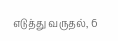எடுத்து வருதல், 6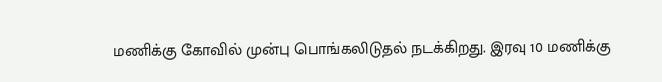மணிக்கு கோவில் முன்பு பொங்கலிடுதல் நடக்கிறது. இரவு 10 மணிக்கு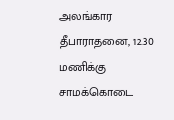அலங்கார தீபாராதனை, 12.30 மணிக்கு சாமக்கொடை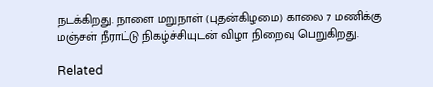நடக்கிறது. நாளை மறுநாள் (புதன்கிழமை) காலை 7 மணிக்கு மஞ்சள் நீராட்டு நிகழ்ச்சியுடன் விழா நிறைவு பெறுகிறது.

Related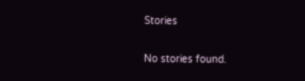Stories

No stories found.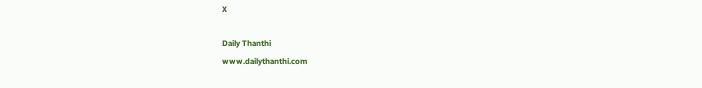X

Daily Thanthi
www.dailythanthi.com